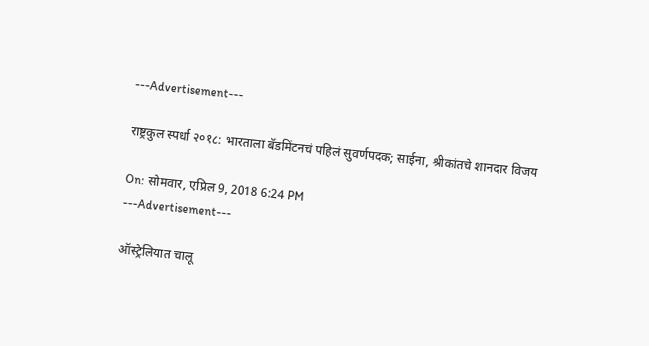---Advertisement---

राष्ट्रकुल स्पर्धा २०१८: भारताला बॅडमिंटनचं पहिलं सुवर्णपदक; साईना, श्रीकांतचे शानदार विजय

On: सोमवार, एप्रिल 9, 2018 6:24 PM
---Advertisement---

ऑस्ट्रेलियात चालू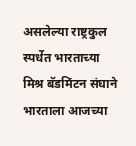असलेल्या राष्ट्रकुल स्पर्धेत भारताच्या मिश्र बॅडमिंटन संघाने भारताला आजच्या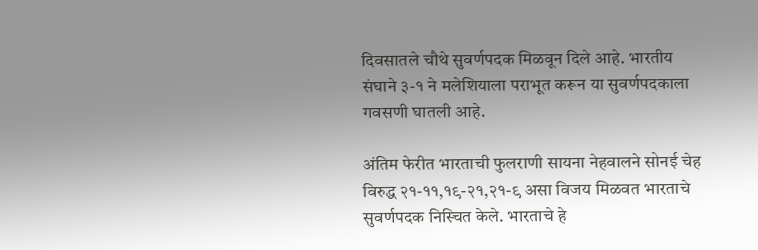दिवसातले चौथे सुवर्णपदक मिळवून दिले आहे. भारतीय संघाने ३-१ ने मलेशियाला पराभूत करून या सुवर्णपदकाला गवसणी घातली आहे.

अंतिम फेरीत भारताची फुलराणी सायना नेहवालने सोनई चेह विरुद्ध २१-११,१९-२१,२१-९ असा विजय मिळवत भारताचे सुवर्णपदक निस्चित केले. भारताचे हे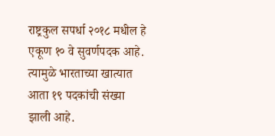राष्ट्रकुल सपर्धा २०१८ मधील हे एकूण १० वे सुवर्णपदक आहे. त्यामुळे भारताच्या खात्यात आता १९ पदकांची संख्या झाली आहे.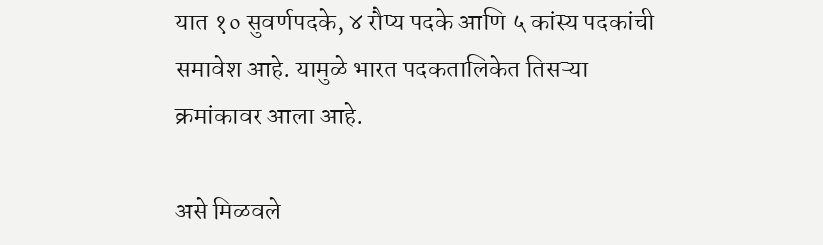यात १० सुवर्णपदके, ४ रौप्य पदके आणि ५ कांस्य पदकांची समावेश आहे. यामुळे भारत पदकतालिकेत तिसऱ्या क्रमांकावर आला आहे.

असे मिळवले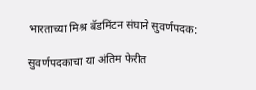भारताच्या मिश्र बॅडमिंटन संघाने सुवर्णपदक:

सुवर्णपदकाचा या अंतिम फेरीत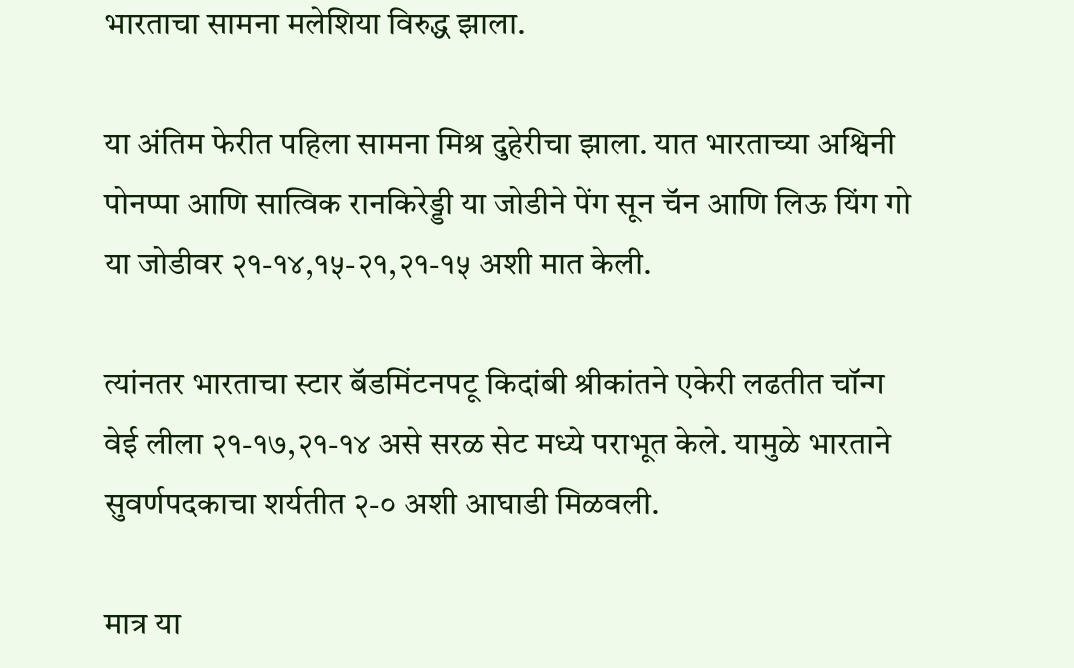भारताचा सामना मलेशिया विरुद्ध झाला.

या अंतिम फेरीत पहिला सामना मिश्र दुहेरीचा झाला. यात भारताच्या अश्विनी पोनप्पा आणि सात्विक रानकिरेड्डी या जोडीने पेंग सून चॅन आणि लिऊ यिंग गो या जोडीवर २१-१४,१५-२१,२१-१५ अशी मात केली.

त्यांनतर भारताचा स्टार बॅडमिंटनपटू किदांबी श्रीकांतने एकेरी लढतीत चॉन्ग वेई लीला २१-१७,२१-१४ असे सरळ सेट मध्ये पराभूत केले. यामुळे भारताने सुवर्णपदकाचा शर्यतीत २-० अशी आघाडी मिळवली.

मात्र या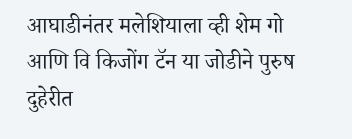आघाडीनंतर मलेशियाला व्ही शेम गो आणि वि किजोंग टॅन या जोडीने पुरुष दुहेरीत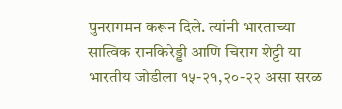पुनरागमन करून दिले. त्यांनी भारताच्या सात्विक रानकिरेड्डी आणि चिराग शेट्टी या भारतीय जोडीला १५-२१,२०-२२ असा सरळ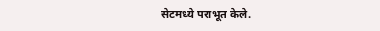सेटमध्ये पराभूत केले.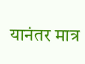यानंतर मात्र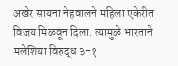अखेर सायना नेहवालने महिला एकेरीत विजय मिळवून दिला. त्यामुळे भारताने मलेशिया विरुद्ध ३-१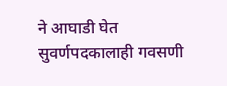ने आघाडी घेत सुवर्णपदकालाही गवसणी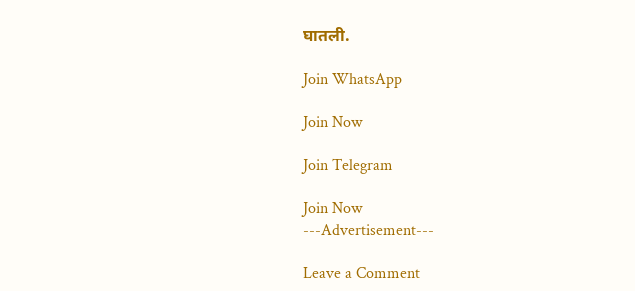घातली.

Join WhatsApp

Join Now

Join Telegram

Join Now
---Advertisement---

Leave a Comment